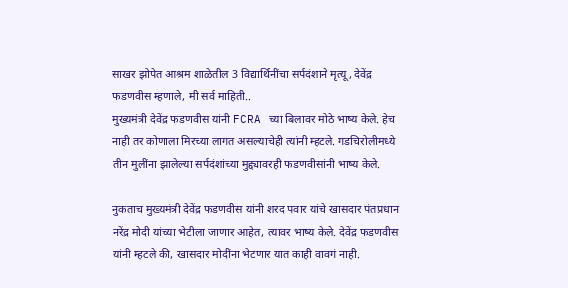साखर झोपेत आश्रम शाळेतील 3 विद्यार्थिनींचा सर्पदंशाने मृत्यू, देवेंद्र फडणवीस म्हणाले, मी सर्व माहिती..
मुख्यमंत्री देवेंद्र फडणवीस यांनी FCRA च्या बिलावर मोठे भाष्य केले. हेच नाही तर कोणाला मिरच्या लागत असल्याचेही त्यांनी म्हटले. गडचिरोलीमध्ये तीन मुलींना झालेल्या सर्पदंशांच्या मुद्द्यावरही फडणवीसांनी भाष्य केले.

नुकताच मुख्यमंत्री देवेंद्र फडणवीस यांनी शरद पवार यांचे खासदार पंतप्रधान नरेंद्र मोदी यांच्या भेटीला जाणार आहेत, त्यावर भाष्य केले. देवेंद्र फडणवीस यांनी म्हटले की, खासदार मोदींना भेटणार यात काही वावगं नाही.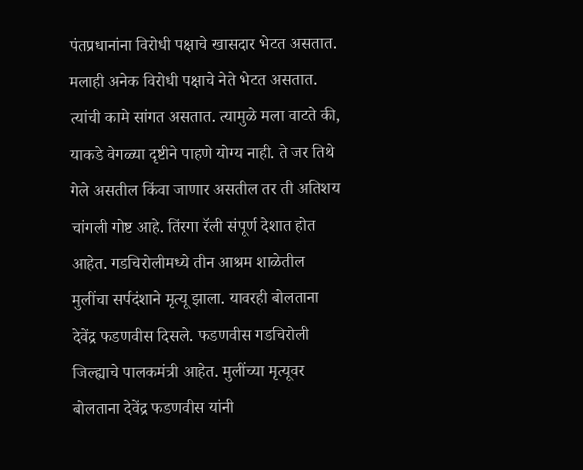पंतप्रधानांना विरोधी पक्षाचे खासदार भेटत असतात. मलाही अनेक विरोधी पक्षाचे नेते भेटत असतात. त्यांची कामे सांगत असतात. त्यामुळे मला वाटते की, याकडे वेगळ्या दृष्टीने पाहणे योग्य नाही. ते जर तिथे गेले असतील किंवा जाणार असतील तर ती अतिशय चांगली गोष्ट आहे. तिंरगा रॅली संपूर्ण देशात होत आहेत. गडचिरोलीमध्ये तीन आश्रम शाळेतील मुलींचा सर्पदंशाने मृत्यू झाला. यावरही बोलताना देवेंद्र फडणवीस दिसले. फडणवीस गडचिरोली जिल्ह्याचे पालकमंत्री आहेत. मुलींच्या मृत्यूवर बोलताना देवेंद्र फडणवीस यांनी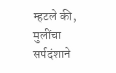म्हटले की, मुलींचा सर्पदंशाने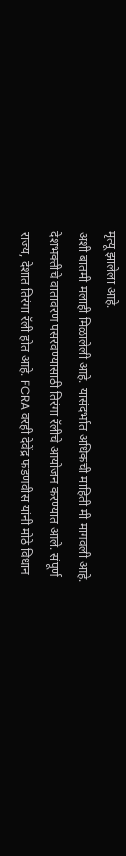मृत्यू झालेला आहे.
अशी बातमी मलाही मिळालेली आहे. यासंदर्भात अधिकची माहिती मी मागवली आहे. देशभक्तीचे वातावरण पसरवण्यासाठी तिरंगा रॅलीचे आयोजन करण्यात आले. संपूर्ण राज्य, देशात तिरंगा रॅली होत आहे. FCRA वरही देवेंद्र फडणवीस यांनी मोठे विधान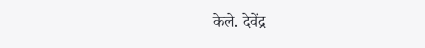केले. देवेंद्र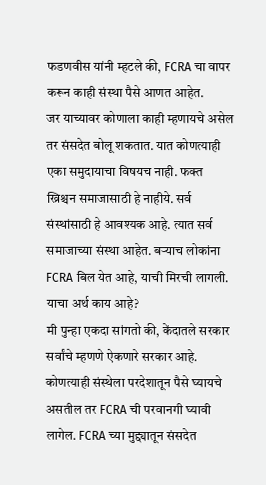फडणवीस यांनी म्हटले की, FCRA चा वापर करून काही संस्था पैसे आणत आहेत.
जर याच्यावर कोणाला काही म्हणायचे असेल तर संसदेत बोलू शकतात. यात कोणत्याही एका समुदायाचा विषयच नाही. फक्त ख्रिश्चन समाजासाठी हे नाहीये. सर्व संस्थांसाठी हे आवश्यक आहे. त्यात सर्व समाजाच्या संस्था आहेत. बऱ्याच लोकांना FCRA बिल येत आहे, याची मिरची लागली. याचा अर्थ काय आहे?
मी पुन्हा एकदा सांगतो की, केंदातले सरकार सर्वांचे म्हणणे ऐकणारे सरकार आहे. कोणत्याही संस्थेला परदेशातून पैसे घ्यायचे असतील तर FCRA ची परवानगी घ्यावी लागेल. FCRA च्या मुद्द्यातून संसदेत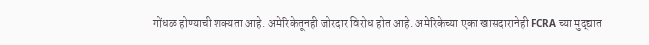गोंधळ होण्याची शक्यता आहे. अमेरिकेतूनही जोरदार विरोध होत आहे. अमेरिकेच्या एका खासदारानेही FCRA च्या मुद्द्यात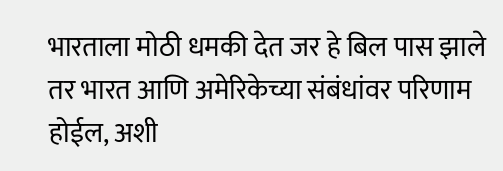भारताला मोठी धमकी देत जर हे बिल पास झाले तर भारत आणि अमेरिकेच्या संबंधांवर परिणाम होईल, अशी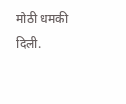मोठी धमकी दिली.